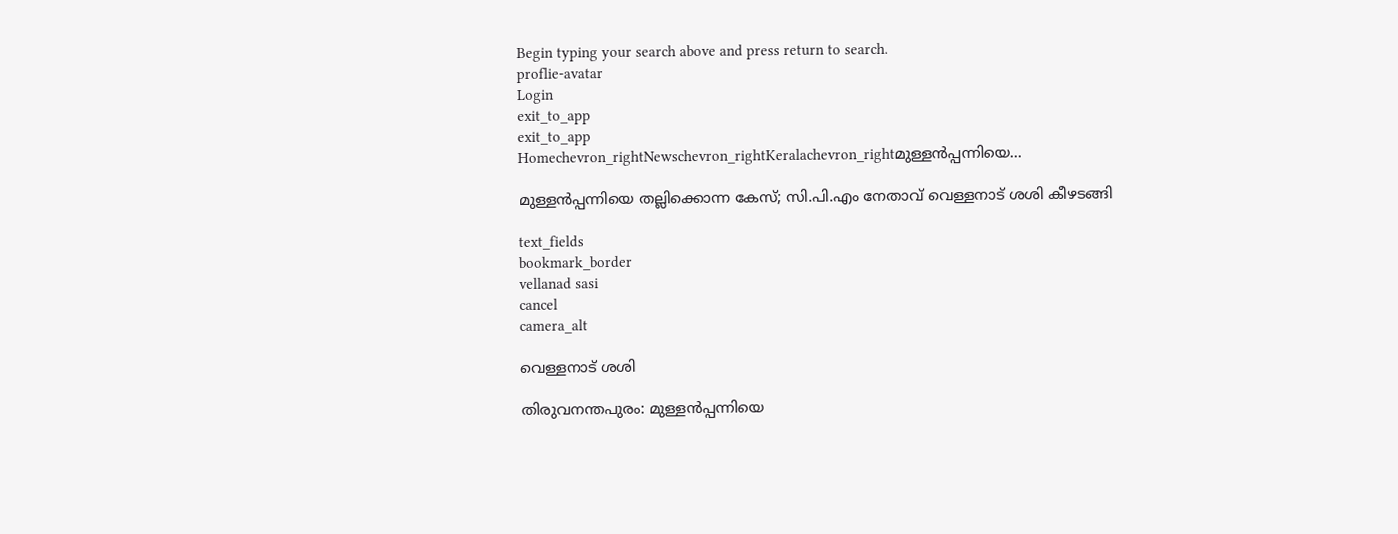Begin typing your search above and press return to search.
proflie-avatar
Login
exit_to_app
exit_to_app
Homechevron_rightNewschevron_rightKeralachevron_rightമുള്ളൻപ്പന്നിയെ...

മുള്ളൻപ്പന്നിയെ തല്ലിക്കൊന്ന കേസ്; സി.പി.എം നേതാവ് വെള്ളനാട് ശശി കീഴടങ്ങി

text_fields
bookmark_border
vellanad sasi
cancel
camera_alt

വെള്ളനാട് ശശി

തിരുവനന്തപുരം: മുള്ളൻപ്പന്നിയെ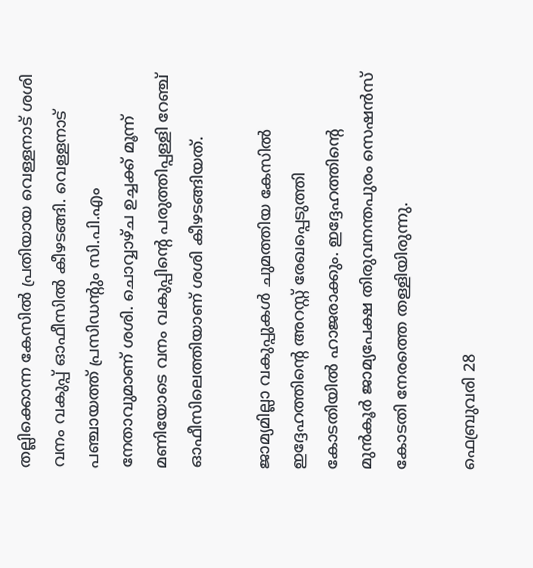തല്ലിക്കൊന്ന കേസില്‍ പ്രതിയായ വെള്ളനാട് ശശി വനം വകുപ്പ് ഓഫീസിൽ കീഴടങ്ങി. വെള്ളനാട് പഞ്ചായത്ത് പ്രസിഡന്റും സി.പി.എം നേതാവുമാണ് ശശി. ചൊവ്വാഴ്ച ഉച്ചക്ക് മൂന്ന് മണിയോടെ വനം വകുപ്പിന്റെ പരുത്തിപ്പള്ളി റേഞ്ച് ഓഫീസിലെത്തിയാണ് ശശി കീഴടങ്ങിയത്.

ജാമ്യമില്ലാ വകുപ്പുകള്‍ ചുമത്തിയ കേസില്‍ ഇദ്ദേഹത്തിന്‍റെ അറസ്റ്റ് രേഖപ്പെടുത്തി കോടതിയില്‍ ഹാജരാക്കും. ഇദ്ദേഹത്തിന്റെ മുൻ‌കൂർ ജാമ്യപേക്ഷ തിരുവനന്തപുരം സെഷൻസ് കോടതി നേരത്തെ തള്ളിയിരുന്നു.

ഫെബ്രുവരി 28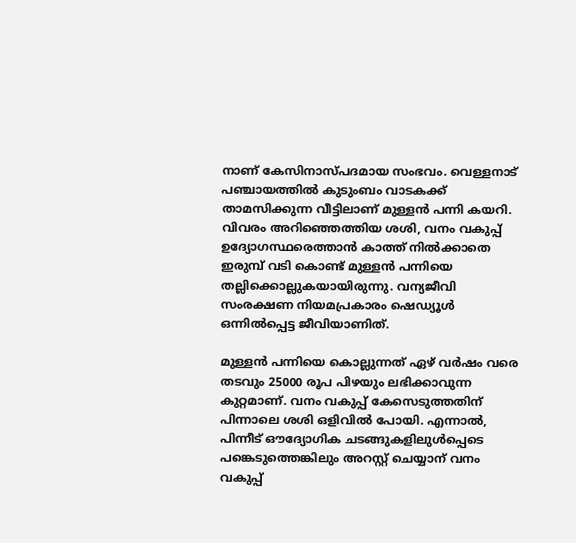നാണ് കേസിനാസ്പദമായ സംഭവം. വെള്ളനാട് പഞ്ചായത്തിൽ കുടുംബം വാടകക്ക് താമസിക്കുന്ന വീട്ടിലാണ് മുള്ളന്‍ പന്നി കയറി. വിവരം അറിഞ്ഞെത്തിയ ശശി, വനം വകുപ്പ് ഉദ്യോഗസ്ഥരെത്താന്‍ കാത്ത് നില്‍ക്കാതെ ഇരുമ്പ് വടി കൊണ്ട് മുള്ളന്‍ പന്നിയെ തല്ലിക്കൊല്ലുകയായിരുന്നു. വന്യജീവി സംരക്ഷണ നിയമപ്രകാരം ഷെഡ്യൂള്‍ ഒന്നില്‍പ്പെട്ട ജീവിയാണിത്.

മുള്ളന്‍ പന്നിയെ കൊല്ലുന്നത് ഏഴ് വര്‍ഷം വരെ തടവും 25000 രൂപ പിഴയും ലഭിക്കാവുന്ന കുറ്റമാണ്. വനം വകുപ്പ് കേസെടുത്തതിന് പിന്നാലെ ശശി ഒളിവിൽ പോയി. എന്നാൽ, പിന്നീട് ഔദ്യോഗിക ചടങ്ങുകളിലുൾപ്പെടെ പങ്കെടുത്തെങ്കിലും അറസ്റ്റ് ചെയ്യാന് വനം വകുപ്പ്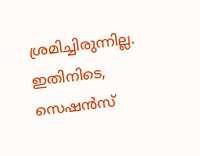ശ്രമിച്ചിരുന്നില്ല. ഇതിനിടെ, സെഷന്‍സ്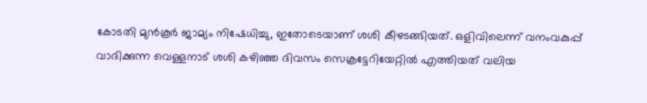കോടതി മുന്‍കൂര്‍ ജാമ്യം നിഷേധിച്ചു, ഇതോടെയാണ് ശശി കീഴടങ്ങിയത്. ഒളിവിലെന്ന് വനംവകുപ്പ് വാദിക്കുന്ന വെള്ളനാട് ശശി കഴിഞ്ഞ ദിവസം സെക്രട്ടേറിയേറ്റിൽ എത്തിയത് വലിയ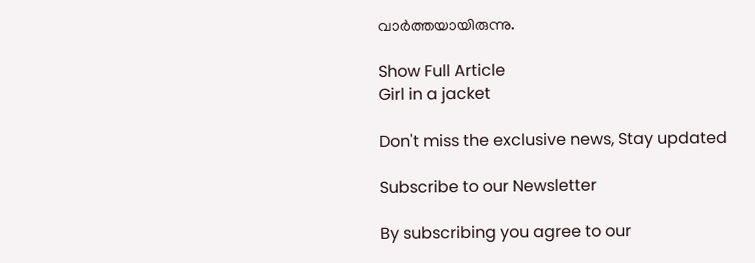വാർത്തയായിരുന്നു.

Show Full Article
Girl in a jacket

Don't miss the exclusive news, Stay updated

Subscribe to our Newsletter

By subscribing you agree to our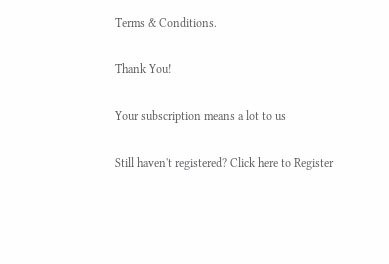Terms & Conditions.

Thank You!

Your subscription means a lot to us

Still haven't registered? Click here to Register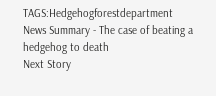TAGS:Hedgehogforestdepartment
News Summary - The case of beating a hedgehog to death
Next Story